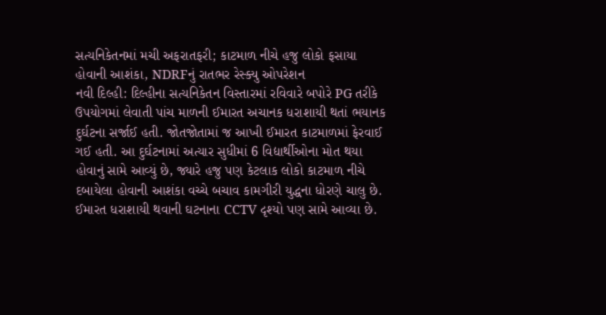સત્યનિકેતનમાં મચી અફરાતફરી; કાટમાળ નીચે હજુ લોકો ફસાયા હોવાની આશંકા, NDRFનું રાતભર રેસ્ક્યુ ઓપરેશન
નવી દિલ્હી: દિલ્હીના સત્યનિકેતન વિસ્તારમાં રવિવારે બપોરે PG તરીકે ઉપયોગમાં લેવાતી પાંચ માળની ઈમારત અચાનક ધરાશાયી થતાં ભયાનક દુર્ઘટના સર્જાઈ હતી. જોતજોતામાં જ આખી ઈમારત કાટમાળમાં ફેરવાઈ ગઈ હતી. આ દુર્ઘટનામાં અત્યાર સુધીમાં 6 વિદ્યાર્થીઓના મોત થયા હોવાનું સામે આવ્યું છે, જ્યારે હજુ પણ કેટલાક લોકો કાટમાળ નીચે દબાયેલા હોવાની આશંકા વચ્ચે બચાવ કામગીરી યુદ્ધના ધોરણે ચાલુ છે.
ઈમારત ધરાશાયી થવાની ઘટનાના CCTV દૃશ્યો પણ સામે આવ્યા છે.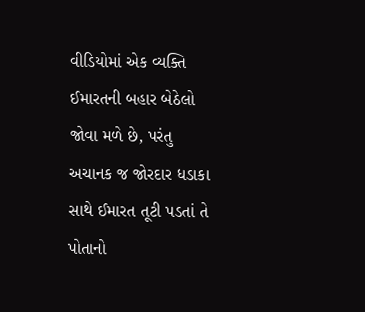વીડિયોમાં એક વ્યક્તિ ઈમારતની બહાર બેઠેલો જોવા મળે છે, પરંતુ અચાનક જ જોરદાર ધડાકા સાથે ઈમારત તૂટી પડતાં તે પોતાનો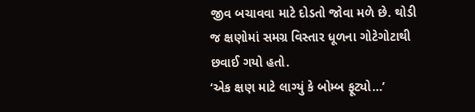જીવ બચાવવા માટે દોડતો જોવા મળે છે. થોડી જ ક્ષણોમાં સમગ્ર વિસ્તાર ધૂળના ગોટેગોટાથી છવાઈ ગયો હતો.
‘એક ક્ષણ માટે લાગ્યું કે બોમ્બ ફૂટ્યો…’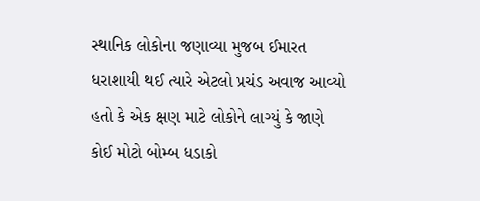સ્થાનિક લોકોના જણાવ્યા મુજબ ઈમારત ધરાશાયી થઈ ત્યારે એટલો પ્રચંડ અવાજ આવ્યો હતો કે એક ક્ષણ માટે લોકોને લાગ્યું કે જાણે કોઈ મોટો બોમ્બ ધડાકો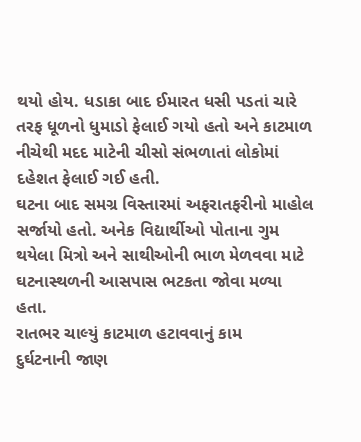થયો હોય. ધડાકા બાદ ઈમારત ધસી પડતાં ચારે તરફ ધૂળનો ધુમાડો ફેલાઈ ગયો હતો અને કાટમાળ નીચેથી મદદ માટેની ચીસો સંભળાતાં લોકોમાં દહેશત ફેલાઈ ગઈ હતી.
ઘટના બાદ સમગ્ર વિસ્તારમાં અફરાતફરીનો માહોલ સર્જાયો હતો. અનેક વિદ્યાર્થીઓ પોતાના ગુમ થયેલા મિત્રો અને સાથીઓની ભાળ મેળવવા માટે ઘટનાસ્થળની આસપાસ ભટકતા જોવા મળ્યા હતા.
રાતભર ચાલ્યું કાટમાળ હટાવવાનું કામ
દુર્ઘટનાની જાણ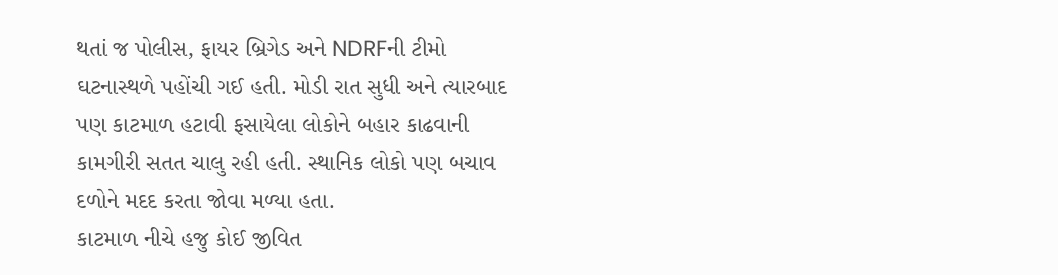થતાં જ પોલીસ, ફાયર બ્રિગેડ અને NDRFની ટીમો ઘટનાસ્થળે પહોંચી ગઈ હતી. મોડી રાત સુધી અને ત્યારબાદ પણ કાટમાળ હટાવી ફસાયેલા લોકોને બહાર કાઢવાની કામગીરી સતત ચાલુ રહી હતી. સ્થાનિક લોકો પણ બચાવ દળોને મદદ કરતા જોવા મળ્યા હતા.
કાટમાળ નીચે હજુ કોઈ જીવિત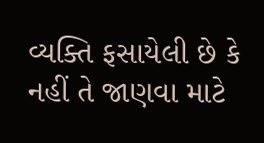વ્યક્તિ ફસાયેલી છે કે નહીં તે જાણવા માટે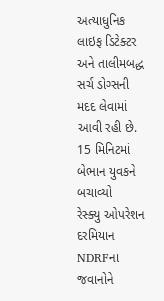અત્યાધુનિક લાઇફ ડિટેક્ટર અને તાલીમબદ્ધ સર્ચ ડોગ્સની મદદ લેવામાં આવી રહી છે.
15 મિનિટમાં બેભાન યુવકને બચાવ્યો
રેસ્ક્યુ ઓપરેશન દરમિયાન NDRFના જવાનોને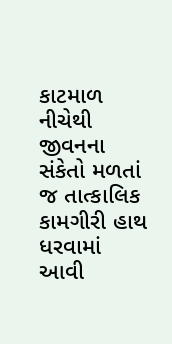કાટમાળ નીચેથી જીવનના સંકેતો મળતાં જ તાત્કાલિક કામગીરી હાથ ધરવામાં આવી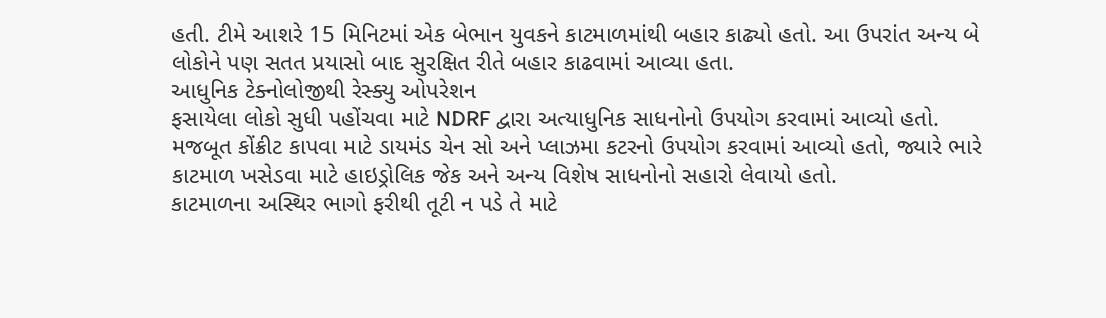હતી. ટીમે આશરે 15 મિનિટમાં એક બેભાન યુવકને કાટમાળમાંથી બહાર કાઢ્યો હતો. આ ઉપરાંત અન્ય બે લોકોને પણ સતત પ્રયાસો બાદ સુરક્ષિત રીતે બહાર કાઢવામાં આવ્યા હતા.
આધુનિક ટેક્નોલોજીથી રેસ્ક્યુ ઓપરેશન
ફસાયેલા લોકો સુધી પહોંચવા માટે NDRF દ્વારા અત્યાધુનિક સાધનોનો ઉપયોગ કરવામાં આવ્યો હતો. મજબૂત કોંક્રીટ કાપવા માટે ડાયમંડ ચેન સો અને પ્લાઝમા કટરનો ઉપયોગ કરવામાં આવ્યો હતો, જ્યારે ભારે કાટમાળ ખસેડવા માટે હાઇડ્રોલિક જેક અને અન્ય વિશેષ સાધનોનો સહારો લેવાયો હતો.
કાટમાળના અસ્થિર ભાગો ફરીથી તૂટી ન પડે તે માટે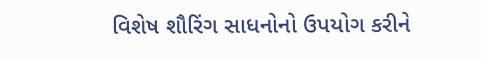વિશેષ શૌરિંગ સાધનોનો ઉપયોગ કરીને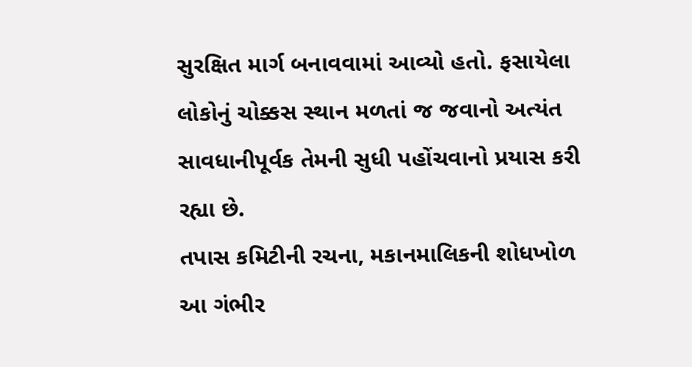સુરક્ષિત માર્ગ બનાવવામાં આવ્યો હતો. ફસાયેલા લોકોનું ચોક્કસ સ્થાન મળતાં જ જવાનો અત્યંત સાવધાનીપૂર્વક તેમની સુધી પહોંચવાનો પ્રયાસ કરી રહ્યા છે.
તપાસ કમિટીની રચના, મકાનમાલિકની શોધખોળ
આ ગંભીર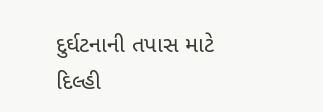દુર્ઘટનાની તપાસ માટે દિલ્હી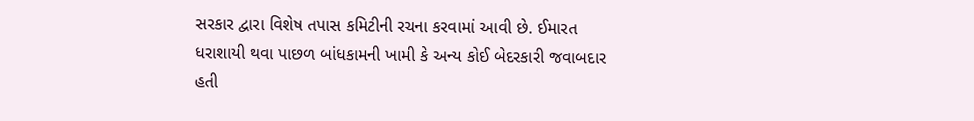સરકાર દ્વારા વિશેષ તપાસ કમિટીની રચના કરવામાં આવી છે. ઈમારત ધરાશાયી થવા પાછળ બાંધકામની ખામી કે અન્ય કોઈ બેદરકારી જવાબદાર હતી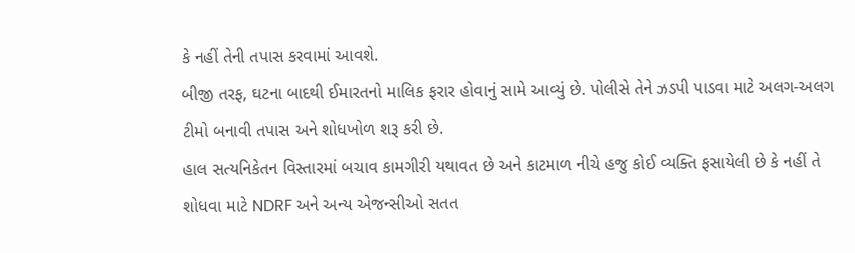કે નહીં તેની તપાસ કરવામાં આવશે.
બીજી તરફ, ઘટના બાદથી ઈમારતનો માલિક ફરાર હોવાનું સામે આવ્યું છે. પોલીસે તેને ઝડપી પાડવા માટે અલગ-અલગ ટીમો બનાવી તપાસ અને શોધખોળ શરૂ કરી છે.
હાલ સત્યનિકેતન વિસ્તારમાં બચાવ કામગીરી યથાવત છે અને કાટમાળ નીચે હજુ કોઈ વ્યક્તિ ફસાયેલી છે કે નહીં તે શોધવા માટે NDRF અને અન્ય એજન્સીઓ સતત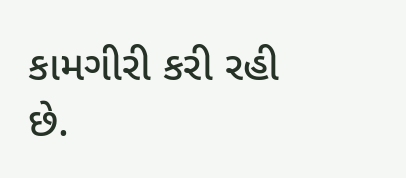કામગીરી કરી રહી છે.